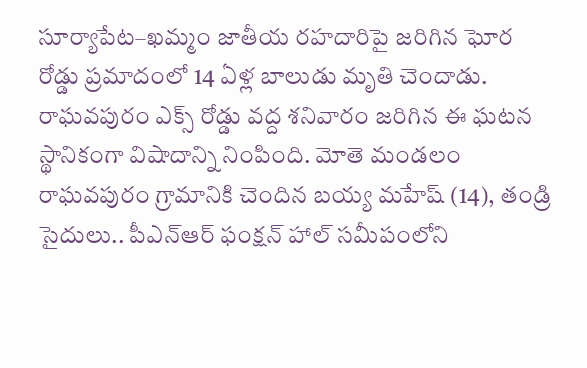సూర్యాపేట–ఖమ్మం జాతీయ రహదారిపై జరిగిన ఘోర రోడ్డు ప్రమాదంలో 14 ఏళ్ల బాలుడు మృతి చెందాడు. రాఘవపురం ఎక్స్ రోడ్డు వద్ద శనివారం జరిగిన ఈ ఘటన స్థానికంగా విషాదాన్ని నింపింది. మోతె మండలం రాఘవపురం గ్రామానికి చెందిన బయ్య మహేష్ (14), తండ్రి సైదులు.. పీఎన్ఆర్ ఫంక్షన్ హాల్ సమీపంలోని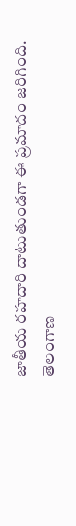జాతీయ రహదారి దాటుతుండగా ఈ ప్రమాదం జరిగింది.
తెలంగాణ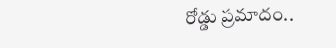రోడ్డు ప్రమాదం..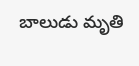బాలుడు మృతి